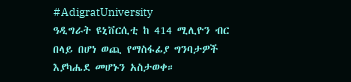#AdigratUniversity
ዓዲግራት ዩኒቨርሲቲ ከ 414 ሚሊዮን ብር በላይ በሆነ ወጪ የማስፋፊያ ግንባታዎች እያካሔደ መሆኑን አስታወቀ።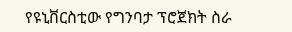የዩኒቨርስቲው የግንባታ ፕሮጀክት ስራ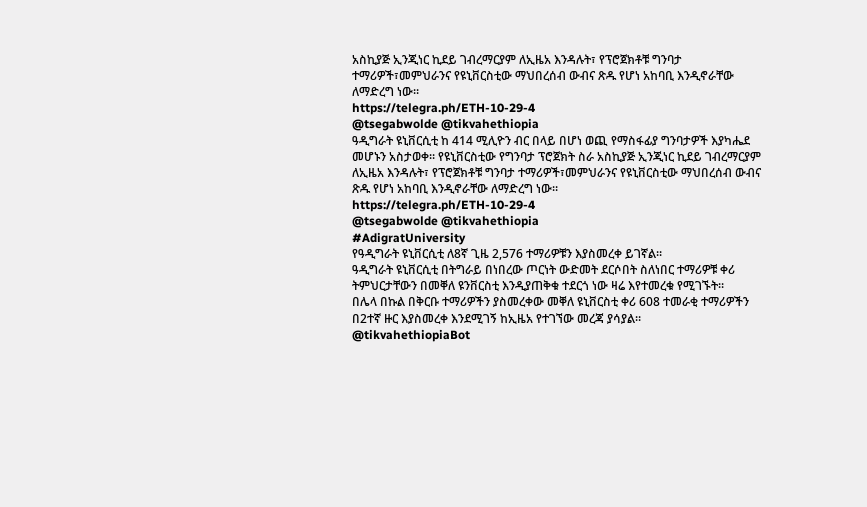አስኪያጅ ኢንጂነር ኪደይ ገብረማርያም ለኢዜአ እንዳሉት፣ የፕሮጀክቶቹ ግንባታ ተማሪዎች፣መምህራንና የዩኒቨርስቲው ማህበረሰብ ውብና ጽዱ የሆነ አከባቢ እንዲኖራቸው ለማድረግ ነው።
https://telegra.ph/ETH-10-29-4
@tsegabwolde @tikvahethiopia
ዓዲግራት ዩኒቨርሲቲ ከ 414 ሚሊዮን ብር በላይ በሆነ ወጪ የማስፋፊያ ግንባታዎች እያካሔደ መሆኑን አስታወቀ። የዩኒቨርስቲው የግንባታ ፕሮጀክት ስራ አስኪያጅ ኢንጂነር ኪደይ ገብረማርያም ለኢዜአ እንዳሉት፣ የፕሮጀክቶቹ ግንባታ ተማሪዎች፣መምህራንና የዩኒቨርስቲው ማህበረሰብ ውብና ጽዱ የሆነ አከባቢ እንዲኖራቸው ለማድረግ ነው።
https://telegra.ph/ETH-10-29-4
@tsegabwolde @tikvahethiopia
#AdigratUniversity
የዓዲግራት ዩኒቨርሲቲ ለ8ኛ ጊዜ 2,576 ተማሪዎቹን እያስመረቀ ይገኛል።
ዓዲግራት ዩኒቨርሲቲ በትግራይ በነበረው ጦርነት ውድመት ደርሶበት ስለነበር ተማሪዎቹ ቀሪ ትምህርታቸውን በመቐለ ዩንቨርስቲ እንዲያጠቅቁ ተደርጎ ነው ዛሬ እየተመረቁ የሚገኙት።
በሌላ በኩል በቅርቡ ተማሪዎችን ያስመረቀው መቐለ ዩኒቨርስቲ ቀሪ 608 ተመራቂ ተማሪዎችን በ2ተኛ ዙር እያስመረቀ እንደሚገኝ ከኢዜአ የተገኘው መረጃ ያሳያል።
@tikvahethiopiaBot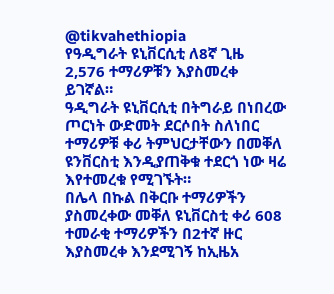@tikvahethiopia
የዓዲግራት ዩኒቨርሲቲ ለ8ኛ ጊዜ 2,576 ተማሪዎቹን እያስመረቀ ይገኛል።
ዓዲግራት ዩኒቨርሲቲ በትግራይ በነበረው ጦርነት ውድመት ደርሶበት ስለነበር ተማሪዎቹ ቀሪ ትምህርታቸውን በመቐለ ዩንቨርስቲ እንዲያጠቅቁ ተደርጎ ነው ዛሬ እየተመረቁ የሚገኙት።
በሌላ በኩል በቅርቡ ተማሪዎችን ያስመረቀው መቐለ ዩኒቨርስቲ ቀሪ 608 ተመራቂ ተማሪዎችን በ2ተኛ ዙር እያስመረቀ እንደሚገኝ ከኢዜአ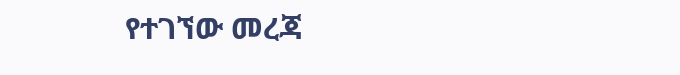የተገኘው መረጃ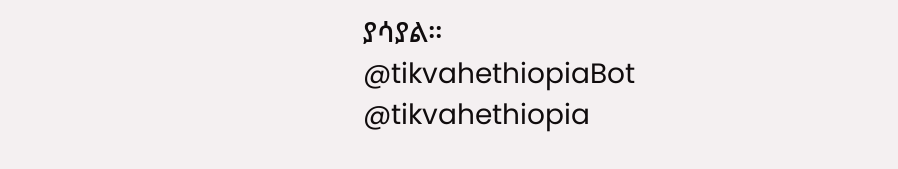ያሳያል።
@tikvahethiopiaBot @tikvahethiopia